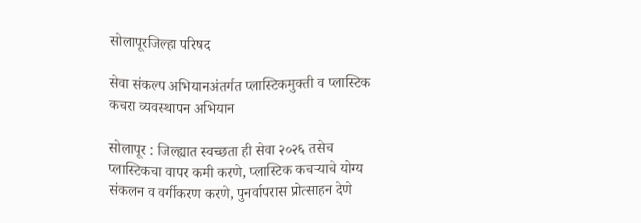सोलापूरजिल्हा परिषद

सेवा संकल्प अभियानअंतर्गत प्लास्टिकमुक्ती व प्लास्टिक कचरा व्यवस्थापन अभियान

सोलापूर : जिल्ह्यात स्वच्छता ही सेवा २०२६ तसेच प्लास्टिकचा वापर कमी करणे, प्लास्टिक कचऱ्याचे योग्य संकलन व वर्गीकरण करणे, पुनर्वापरास प्रोत्साहन देणे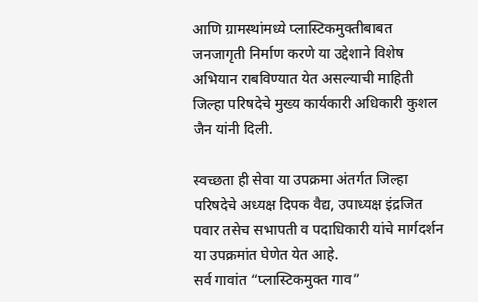आणि ग्रामस्थांमध्ये प्लास्टिकमुक्तीबाबत जनजागृती निर्माण करणे या उद्देशाने विशेष अभियान राबविण्यात येत असल्याची माहिती जिल्हा परिषदेचे मुख्य कार्यकारी अधिकारी कुशल जैन यांनी दिली.

स्वच्छता ही सेवा या उपक्रमा अंतर्गत जिल्हा परिषदेचे अध्यक्ष दिपक वैद्य, उपाध्यक्ष इंद्रजित पवार तसेच सभापती व पदाधिकारी यांचे मार्गदर्शन या उपक्रमांत घेणेत येत आहे.
सर्व गावांत “प्लास्टिकमुक्त गाव”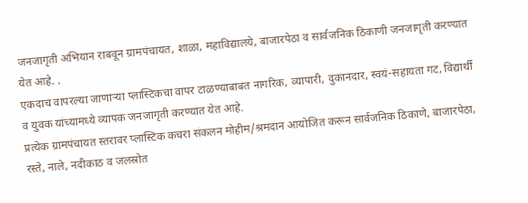जनजागृती अभियान राबवून ग्रामपंचायत, शाळा, महाविद्यालये, बाजारपेठा व सार्वजनिक ठिकाणी जनजागृती करण्यात येत आहे. .
एकदाच वापरल्या जाणाऱ्या प्लास्टिकचा वापर टाळण्याबाबत नागरिक, व्यापारी, दुकानदार, स्वयं-सहायता गट, विद्यार्थी व युवक यांच्यामध्ये व्यापक जनजागृती करण्यात येत आहे.
प्रत्येक ग्रामपंचायत स्तरावर प्लास्टिक कचरा संकलन मोहीम/श्रमदान आयोजित करून सार्वजनिक ठिकाणे, बाजारपेठा, रस्ते, नाले, नदीकाठ व जलस्रोत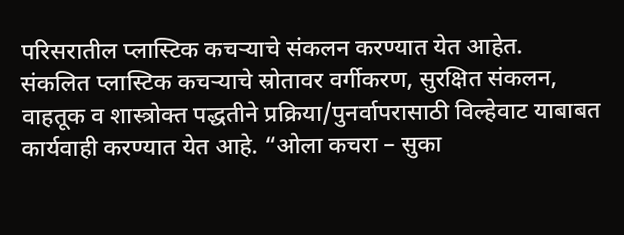परिसरातील प्लास्टिक कचऱ्याचे संकलन करण्यात येत आहेत.
संकलित प्लास्टिक कचऱ्याचे स्रोतावर वर्गीकरण, सुरक्षित संकलन, वाहतूक व शास्त्रोक्त पद्धतीने प्रक्रिया/पुनर्वापरासाठी विल्हेवाट याबाबत कार्यवाही करण्यात येत आहे. “ओला कचरा – सुका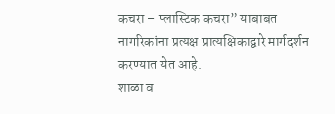कचरा – प्लास्टिक कचरा” याबाबत नागरिकांना प्रत्यक्ष प्रात्यक्षिकाद्वारे मार्गदर्शन करण्यात येत आहे.
शाळा व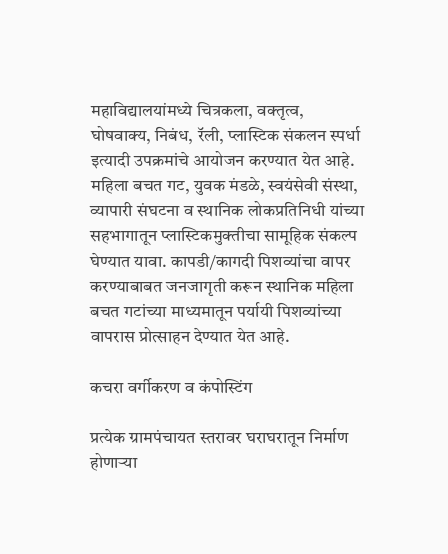महाविद्यालयांमध्ये चित्रकला, वक्तृत्व, घोषवाक्य, निबंध, रॅली, प्लास्टिक संकलन स्पर्धा इत्यादी उपक्रमांचे आयोजन करण्यात येत आहे.
महिला बचत गट, युवक मंडळे, स्वयंसेवी संस्था, व्यापारी संघटना व स्थानिक लोकप्रतिनिधी यांच्या सहभागातून प्लास्टिकमुक्तीचा सामूहिक संकल्प घेण्यात यावा. कापडी/कागदी पिशव्यांचा वापर करण्याबाबत जनजागृती करून स्थानिक महिला बचत गटांच्या माध्यमातून पर्यायी पिशव्यांच्या वापरास प्रोत्साहन देण्यात येत आहे.

कचरा वर्गीकरण व कंपोस्टिंग

प्रत्येक ग्रामपंचायत स्तरावर घराघरातून निर्माण होणाऱ्या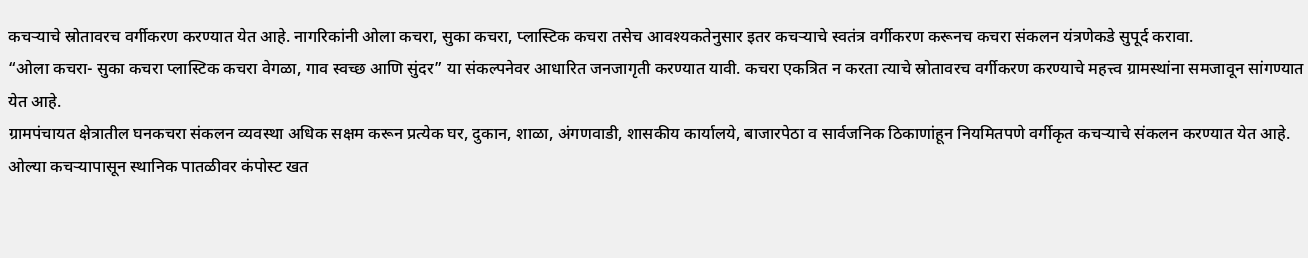कचऱ्याचे स्रोतावरच वर्गीकरण करण्यात येत आहे. नागरिकांनी ओला कचरा, सुका कचरा, प्लास्टिक कचरा तसेच आवश्यकतेनुसार इतर कचऱ्याचे स्वतंत्र वर्गीकरण करूनच कचरा संकलन यंत्रणेकडे सुपूर्द करावा.
“ओला कचरा- सुका कचरा प्लास्टिक कचरा वेगळा, गाव स्वच्छ आणि सुंदर” या संकल्पनेवर आधारित जनजागृती करण्यात यावी. कचरा एकत्रित न करता त्याचे स्रोतावरच वर्गीकरण करण्याचे महत्त्व ग्रामस्थांना समजावून सांगण्यात येत आहे.
ग्रामपंचायत क्षेत्रातील घनकचरा संकलन व्यवस्था अधिक सक्षम करून प्रत्येक घर, दुकान, शाळा, अंगणवाडी, शासकीय कार्यालये, बाजारपेठा व सार्वजनिक ठिकाणांहून नियमितपणे वर्गीकृत कचऱ्याचे संकलन करण्यात येत आहे.
ओल्या कचऱ्यापासून स्थानिक पातळीवर कंपोस्ट खत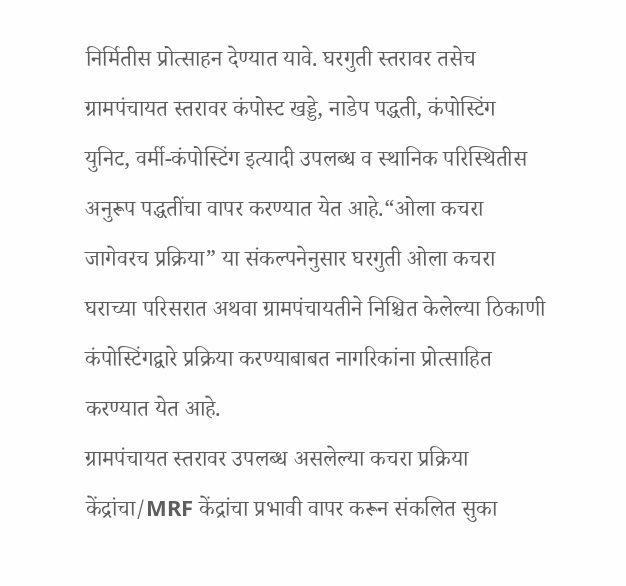निर्मितीस प्रोत्साहन देण्यात यावे. घरगुती स्तरावर तसेच ग्रामपंचायत स्तरावर कंपोस्ट खड्डे, नाडेप पद्धती, कंपोस्टिंग युनिट, वर्मी-कंपोस्टिंग इत्यादी उपलब्ध व स्थानिक परिस्थितीस अनुरूप पद्धतींचा वापर करण्यात येत आहे.“ओला कचरा जागेवरच प्रक्रिया” या संकल्पनेनुसार घरगुती ओला कचरा घराच्या परिसरात अथवा ग्रामपंचायतीने निश्चित केलेल्या ठिकाणी कंपोस्टिंगद्वारे प्रक्रिया करण्याबाबत नागरिकांना प्रोत्साहित करण्यात येत आहे.
ग्रामपंचायत स्तरावर उपलब्ध असलेल्या कचरा प्रक्रिया केंद्रांचा/MRF केंद्रांचा प्रभावी वापर करून संकलित सुका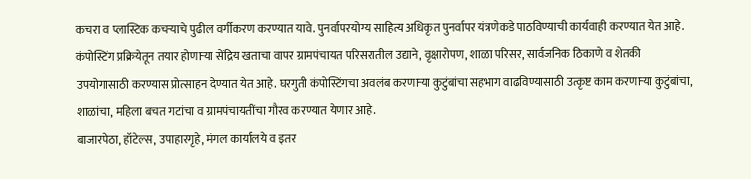कचरा व प्लास्टिक कचऱ्याचे पुढील वर्गीकरण करण्यात यावे. पुनर्वापरयोग्य साहित्य अधिकृत पुनर्वापर यंत्रणेकडे पाठविण्याची कार्यवाही करण्यात येत आहे.
कंपोस्टिंग प्रक्रियेतून तयार होणाऱ्या सेंद्रिय खताचा वापर ग्रामपंचायत परिसरातील उद्याने, वृक्षारोपण, शाळा परिसर, सार्वजनिक ठिकाणे व शेतकी उपयोगासाठी करण्यास प्रोत्साहन देण्यात येत आहे. घरगुती कंपोस्टिंगचा अवलंब करणाऱ्या कुटुंबांचा सहभाग वाढविण्यासाठी उत्कृष्ट काम करणाऱ्या कुटुंबांचा, शाळांचा, महिला बचत गटांचा व ग्रामपंचायतींचा गौरव करण्यात येणार आहे.
बाजारपेठा, हॉटेल्स, उपाहारगृहे, मंगल कार्यालये व इतर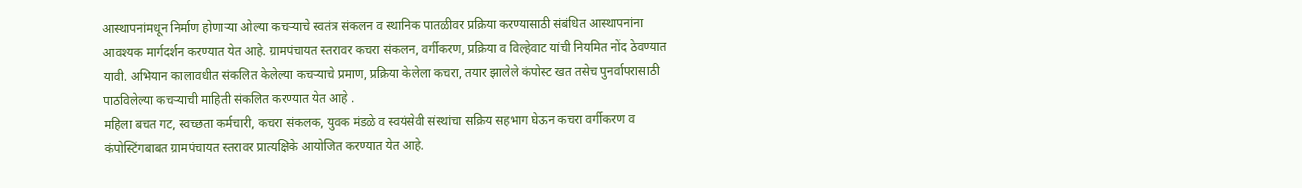आस्थापनांमधून निर्माण होणाऱ्या ओल्या कचऱ्याचे स्वतंत्र संकलन व स्थानिक पातळीवर प्रक्रिया करण्यासाठी संबंधित आस्थापनांना आवश्यक मार्गदर्शन करण्यात येत आहे. ग्रामपंचायत स्तरावर कचरा संकलन, वर्गीकरण, प्रक्रिया व विल्हेवाट यांची नियमित नोंद ठेवण्यात यावी. अभियान कालावधीत संकलित केलेल्या कचऱ्याचे प्रमाण, प्रक्रिया केलेला कचरा, तयार झालेले कंपोस्ट खत तसेच पुनर्वापरासाठी पाठविलेल्या कचऱ्याची माहिती संकलित करण्यात येत आहे .
महिला बचत गट, स्वच्छता कर्मचारी, कचरा संकलक, युवक मंडळे व स्वयंसेवी संस्थांचा सक्रिय सहभाग घेऊन कचरा वर्गीकरण व कंपोस्टिंगबाबत ग्रामपंचायत स्तरावर प्रात्यक्षिके आयोजित करण्यात येत आहे.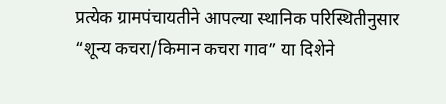प्रत्येक ग्रामपंचायतीने आपल्या स्थानिक परिस्थितीनुसार “शून्य कचरा/किमान कचरा गाव” या दिशेने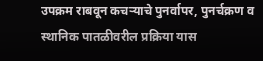उपक्रम राबवून कचऱ्याचे पुनर्वापर, पुनर्चक्रण व स्थानिक पातळीवरील प्रक्रिया यास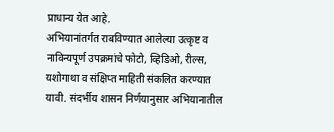प्राधान्य येत आहे.
अभियानांतर्गत राबविण्यात आलेल्या उत्कृष्ट व नाविन्यपूर्ण उपक्रमांचे फोटो, व्हिडिओ, रील्स, यशोगाथा व संक्षिप्त माहिती संकलित करण्यात यावी. संदर्भीय शासन निर्णयानुसार अभियानातील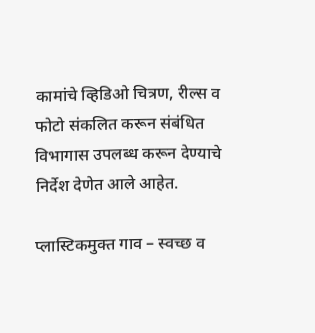कामांचे व्हिडिओ चित्रण, रील्स व फोटो संकलित करून संबंधित विभागास उपलब्ध करून देण्याचे निर्देश देणेत आले आहेत.

प्लास्टिकमुक्त गाव – स्वच्छ व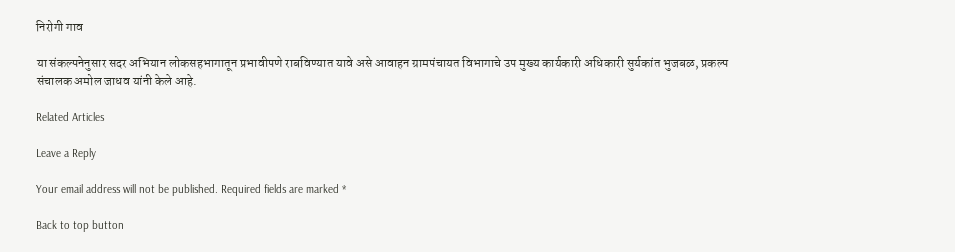निरोगी गाव

या संकल्पनेनुसार सदर अभियान लोकसहभागातून प्रभावीपणे राबविण्यात यावे असे आवाहन ग्रामपंचायत विभागाचे उप मुख्य कार्यकारी अधिकारी सुर्यकांत भुजबळ, प्रकल्प संचालक अमोल जाधव यांनी केले आहे.

Related Articles

Leave a Reply

Your email address will not be published. Required fields are marked *

Back to top button